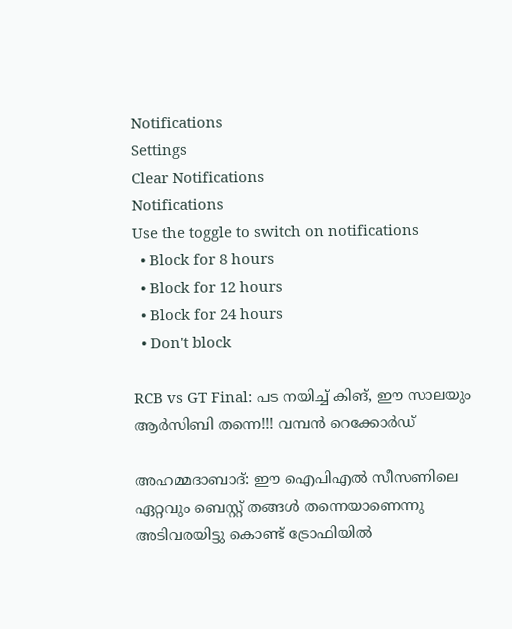Notifications
Settings
Clear Notifications
Notifications
Use the toggle to switch on notifications
  • Block for 8 hours
  • Block for 12 hours
  • Block for 24 hours
  • Don't block

RCB vs GT Final: പട നയിച്ച് കിങ്, ഈ സാലയും ആര്‍സിബി തന്നെ!!! വമ്പന്‍ റെക്കോര്‍ഡ്

അഹമ്മദാബാദ്: ഈ ഐപിഎല്‍ സീസണിലെ ഏറ്റവും ബെസ്റ്റ് തങ്ങള്‍ തന്നെയാണെന്നു അടിവരയിട്ടു കൊണ്ട് ട്രോഫിയില്‍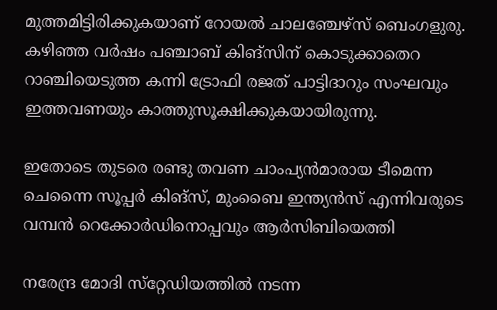മുത്തമിട്ടിരിക്കുകയാണ് റോയല്‍ ചാലഞ്ചേഴ്‌സ് ബെംഗളുരു. കഴിഞ്ഞ വര്‍ഷം പഞ്ചാബ് കിങ്‌സിന് കൊടുക്കാതെറ റാഞ്ചിയെടുത്ത കന്നി ട്രോഫി രജത് പാട്ടിദാറും സംഘവും ഇത്തവണയും കാത്തുസൂക്ഷിക്കുകയായിരുന്നു.

ഇതോടെ തുടരെ രണ്ടു തവണ ചാംപ്യന്‍മാരായ ടീമെന്ന ചെന്നൈ സൂപ്പര്‍ കിങ്‌സ്, മുംബൈ ഇന്ത്യന്‍സ് എന്നിവരുടെ വമ്പന്‍ റെക്കോര്‍ഡിനൊപ്പവും ആര്‍സിബിയെത്തി

നരേന്ദ്ര മോദി സ്‌റ്റേഡിയത്തില്‍ നടന്ന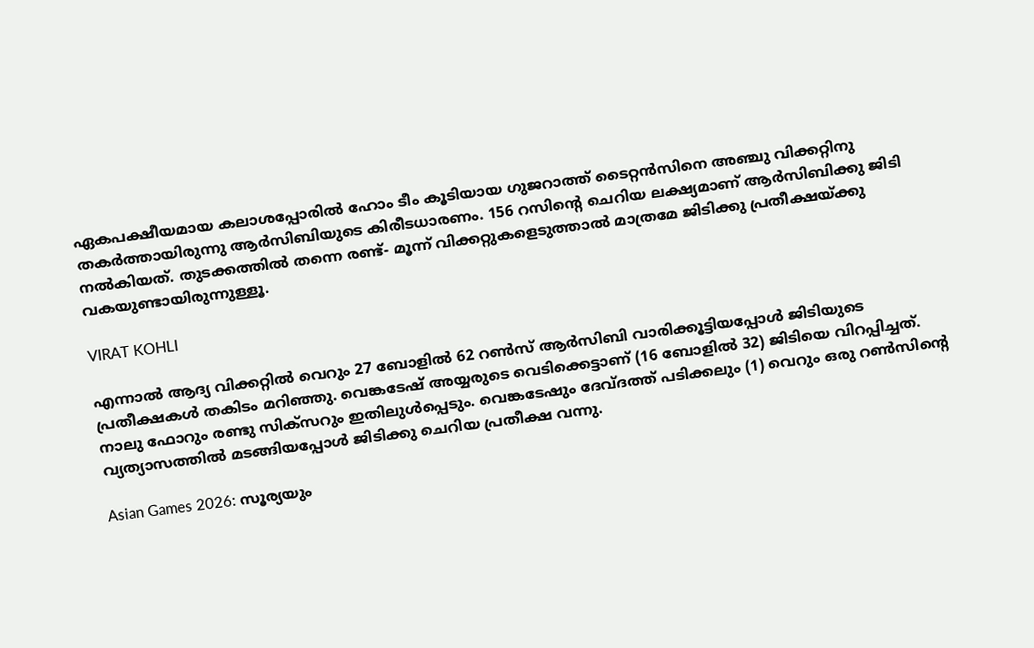ഏകപക്ഷീയമായ കലാശപ്പോരില്‍ ഹോം ടീം കൂടിയായ ഗുജറാത്ത് ടൈറ്റന്‍സിനെ അഞ്ചു വിക്കറ്റിനു തകര്‍ത്തായിരുന്നു ആര്‍സിബിയുടെ കിരീടധാരണം. 156 റസിന്റെ ചെറിയ ലക്ഷ്യമാണ് ആര്‍സിബിക്കു ജിടി നല്‍കിയത്. തുടക്കത്തില്‍ തന്നെ രണ്ട്- മൂന്ന് വിക്കറ്റുകളെടുത്താല്‍ മാത്രമേ ജിടിക്കു പ്രതീക്ഷയ്ക്കു വകയുണ്ടായിരുന്നുള്ളൂ.

VIRAT KOHLI

എന്നാല്‍ ആദ്യ വിക്കറ്റില്‍ വെറും 27 ബോളില്‍ 62 റണ്‍സ് ആര്‍സിബി വാരിക്കൂട്ടിയപ്പോള്‍ ജിടിയുടെ പ്രതീക്ഷകള്‍ തകിടം മറിഞ്ഞു. വെങ്കടേഷ് അയ്യരുടെ വെടിക്കെട്ടാണ് (16 ബോളില്‍ 32) ജിടിയെ വിറപ്പിച്ചത്. നാലു ഫോറും രണ്ടു സിക്‌സറും ഇതിലുള്‍പ്പെടും. വെങ്കടേഷും ദേവ്ദത്ത് പടിക്കലും (1) വെറും ഒരു റണ്‍സിന്റെ വ്യത്യാസത്തില്‍ മടങ്ങിയപ്പോള്‍ ജിടിക്കു ചെറിയ പ്രതീക്ഷ വന്നു.

Asian Games 2026: സൂര്യയും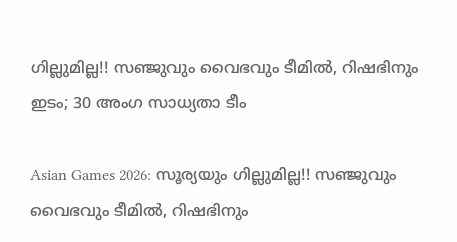ഗില്ലുമില്ല!! സഞ്ജുവും വൈഭവും ടീമില്‍, റിഷഭിനും ഇടം; 30 അംഗ സാധ്യതാ ടീം

Asian Games 2026: സൂര്യയും ഗില്ലുമില്ല!! സഞ്ജുവും വൈഭവും ടീമില്‍, റിഷഭിനും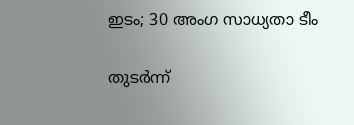ഇടം; 30 അംഗ സാധ്യതാ ടീം

തുടര്‍ന്ന്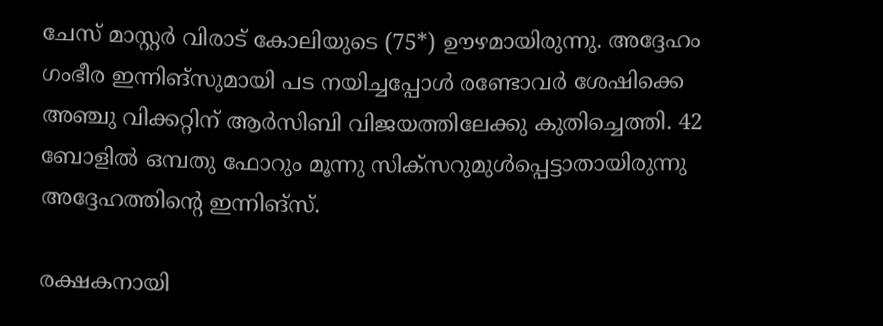ചേസ് മാസ്റ്റര്‍ വിരാട് കോലിയുടെ (75*) ഊഴമായിരുന്നു. അദ്ദേഹം ഗംഭീര ഇന്നിങ്‌സുമായി പട നയിച്ചപ്പോള്‍ രണ്ടോവര്‍ ശേഷിക്കെ അഞ്ചു വിക്കറ്റിന് ആര്‍സിബി വിജയത്തിലേക്കു കുതിച്ചെത്തി. 42 ബോളില്‍ ഒമ്പതു ഫോറും മൂന്നു സിക്‌സറുമുള്‍പ്പെട്ടാതായിരുന്നു അദ്ദേഹത്തിന്റെ ഇന്നിങ്‌സ്.

രക്ഷകനായി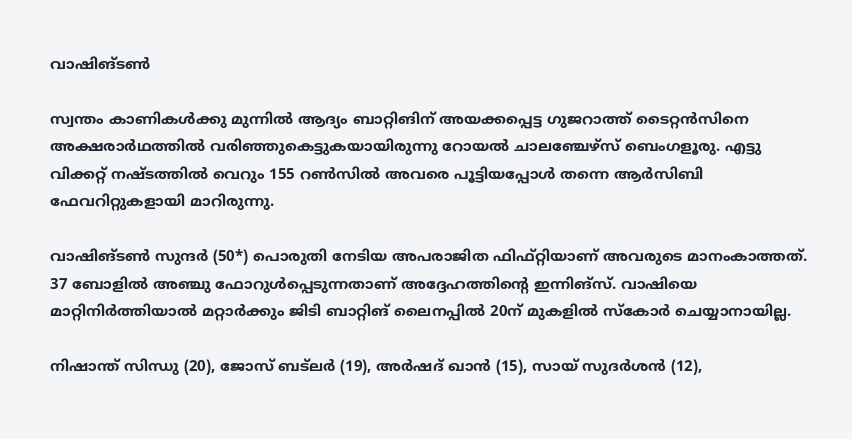വാഷിങ്ടണ്‍

സ്വന്തം കാണികള്‍ക്കു മുന്നില്‍ ആദ്യം ബാറ്റിങിന് അയക്കപ്പെട്ട ഗുജറാത്ത് ടൈറ്റന്‍സിനെ അക്ഷരാര്‍ഥത്തില്‍ വരിഞ്ഞുകെട്ടുകയായിരുന്നു റോയല്‍ ചാലഞ്ചേഴ്‌സ് ബെംഗളൂരു. എട്ടു വിക്കറ്റ് നഷ്ടത്തില്‍ വെറും 155 റണ്‍സില്‍ അവരെ പൂട്ടിയപ്പോള്‍ തന്നെ ആര്‍സിബി ഫേവറിറ്റുകളായി മാറിരുന്നു.

വാഷിങ്ടണ്‍ സുന്ദര്‍ (50*) പൊരുതി നേടിയ അപരാജിത ഫിഫ്റ്റിയാണ് അവരുടെ മാനംകാത്തത്. 37 ബോളില്‍ അഞ്ചു ഫോറുള്‍പ്പെടുന്നതാണ് അദ്ദേഹത്തിന്റെ ഇന്നിങ്‌സ്. വാഷിയെ മാറ്റിനിര്‍ത്തിയാല്‍ മറ്റാര്‍ക്കും ജിടി ബാറ്റിങ് ലൈനപ്പില്‍ 20ന് മുകളില്‍ സ്‌കോര്‍ ചെയ്യാനായില്ല.

നിഷാന്ത് സിന്ധു (20), ജോസ് ബട്‌ലര്‍ (19), അര്‍ഷദ് ഖാന്‍ (15), സായ് സുദര്‍ശന്‍ (12),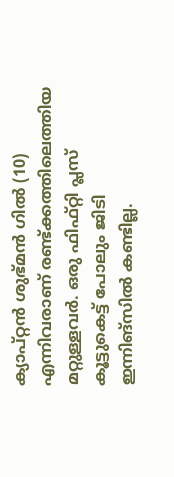ക്യാപ്റ്റന്‍ ശുഭ്മന്‍ ഗില്‍ (10) എന്നിവരാണ് രണ്ട്ക്കത്തിലെത്തിയ മറ്റുള്ളവര്‍. ഒരു ഫിഫ്റ്റി പ്ലസ് കൂട്ടുകെട്ട് പോലും ജിടി ഇന്നിങ്‌സില്‍ കണ്ടില്ല.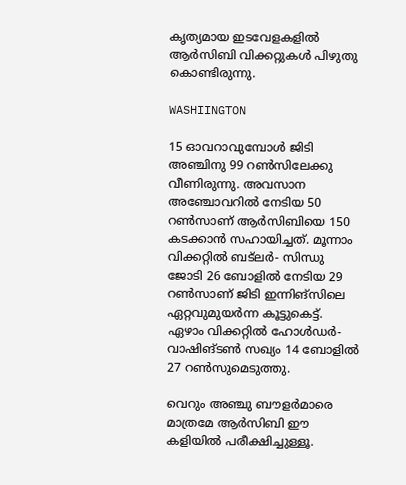കൃത്യമായ ഇടവേളകളില്‍ ആര്‍സിബി വിക്കറ്റുകള്‍ പിഴുതു കൊണ്ടിരുന്നു.

WASHIINGTON

15 ഓവറാവുമ്പോള്‍ ജിടി അഞ്ചിനു 99 റണ്‍സിലേക്കു വീണിരുന്നു. അവസാന അഞ്ചോവറില്‍ നേടിയ 50 റണ്‍സാണ് ആര്‍സിബിയെ 150 കടക്കാന്‍ സഹായിച്ചത്. മൂന്നാം വിക്കറ്റില്‍ ബട്‌ലര്‍- സിന്ധു ജോടി 26 ബോളില്‍ നേടിയ 29 റണ്‍സാണ് ജിടി ഇന്നിങ്‌സിലെ ഏറ്റവുമുയര്‍ന്ന കൂട്ടുകെട്ട്. ഏഴാം വിക്കറ്റില്‍ ഹോള്‍ഡര്‍- വാഷിങ്ടണ്‍ സഖ്യം 14 ബോളില്‍ 27 റണ്‍സുമെടുത്തു.

വെറും അഞ്ചു ബൗളര്‍മാരെ മാത്രമേ ആര്‍സിബി ഈ കളിയില്‍ പരീക്ഷിച്ചുള്ളൂ.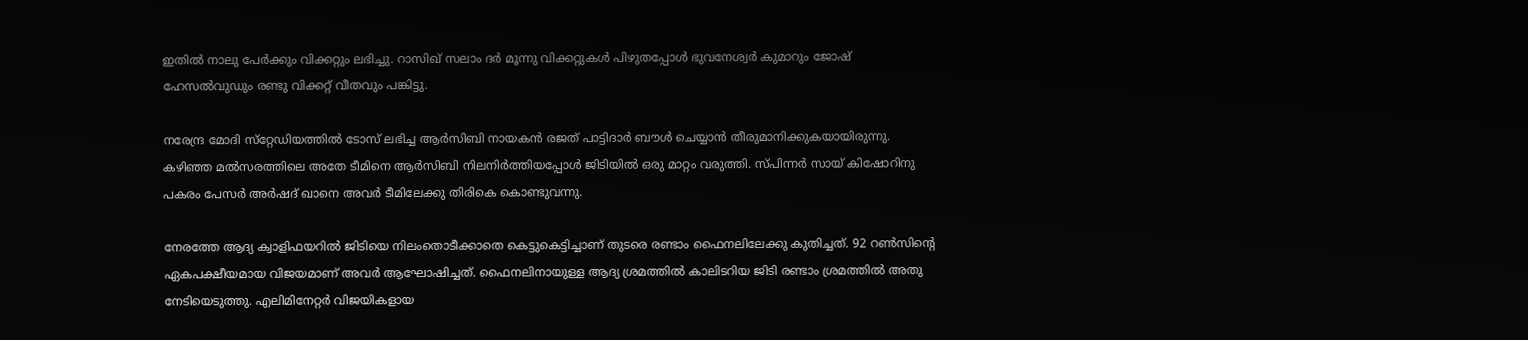ഇതില്‍ നാലു പേര്‍ക്കും വിക്കറ്റും ലഭിച്ചു. റാസിഖ് സലാം ദര്‍ മൂന്നു വിക്കറ്റുകള്‍ പിഴുതപ്പോള്‍ ഭുവനേശ്വര്‍ കുമാറും ജോഷ് ഹേസല്‍വുഡും രണ്ടു വിക്കറ്റ് വീതവും പങ്കിട്ടു.

നരേന്ദ്ര മോദി സ്‌റ്റേഡിയത്തില്‍ ടോസ് ലഭിച്ച ആര്‍സിബി നായകന്‍ രജത് പാട്ടിദാര്‍ ബൗള്‍ ചെയ്യാന്‍ തീരുമാനിക്കുകയായിരുന്നു. കഴിഞ്ഞ മല്‍സരത്തിലെ അതേ ടീമിനെ ആര്‍സിബി നിലനിര്‍ത്തിയപ്പോള്‍ ജിടിയില്‍ ഒരു മാറ്റം വരുത്തി. സ്പിന്നര്‍ സായ് കിഷോറിനു പകരം പേസര്‍ അര്‍ഷദ് ഖാനെ അവര്‍ ടീമിലേക്കു തിരികെ കൊണ്ടുവന്നു.

നേരത്തേ ആദ്യ ക്വാളിഫയറില്‍ ജിടിയെ നിലംതൊടീക്കാതെ കെട്ടുകെട്ടിച്ചാണ് തുടരെ രണ്ടാം ഫൈനലിലേക്കു കുതിച്ചത്. 92 റണ്‍സിന്റെ ഏകപക്ഷീയമായ വിജയമാണ് അവര്‍ ആഘോഷിച്ചത്. ഫൈനലിനായുള്ള ആദ്യ ശ്രമത്തില്‍ കാലിടറിയ ജിടി രണ്ടാം ശ്രമത്തില്‍ അതു നേടിയെടുത്തു. എലിമിനേറ്റര്‍ വിജയികളായ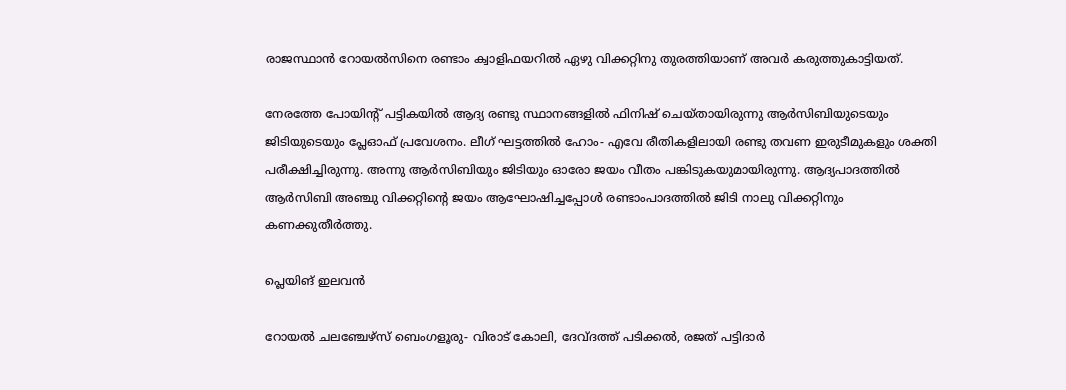രാജസ്ഥാന്‍ റോയല്‍സിനെ രണ്ടാം ക്വാളിഫയറില്‍ ഏഴു വിക്കറ്റിനു തുരത്തിയാണ് അവര്‍ കരുത്തുകാട്ടിയത്.

നേരത്തേ പോയിന്റ് പട്ടികയില്‍ ആദ്യ രണ്ടു സ്ഥാനങ്ങളില്‍ ഫിനിഷ് ചെയ്തായിരുന്നു ആര്‍സിബിയുടെയും ജിടിയുടെയും പ്ലേഓഫ് പ്രവേശനം. ലീഗ് ഘട്ടത്തില്‍ ഹോം- എവേ രീതികളിലായി രണ്ടു തവണ ഇരുടീമുകളും ശക്തി പരീക്ഷിച്ചിരുന്നു. അന്നു ആര്‍സിബിയും ജിടിയും ഓരോ ജയം വീതം പങ്കിടുകയുമായിരുന്നു. ആദ്യപാദത്തില്‍ ആര്‍സിബി അഞ്ചു വിക്കറ്റിന്റെ ജയം ആഘോഷിച്ചപ്പോള്‍ രണ്ടാംപാദത്തില്‍ ജിടി നാലു വിക്കറ്റിനും കണക്കുതീര്‍ത്തു.

പ്ലെയിങ് ഇലവന്‍

റോയല്‍ ചലഞ്ചേഴ്സ് ബെംഗളൂരു- വിരാട് കോലി, ദേവ്ദത്ത് പടിക്കല്‍, രജത് പട്ടിദാര്‍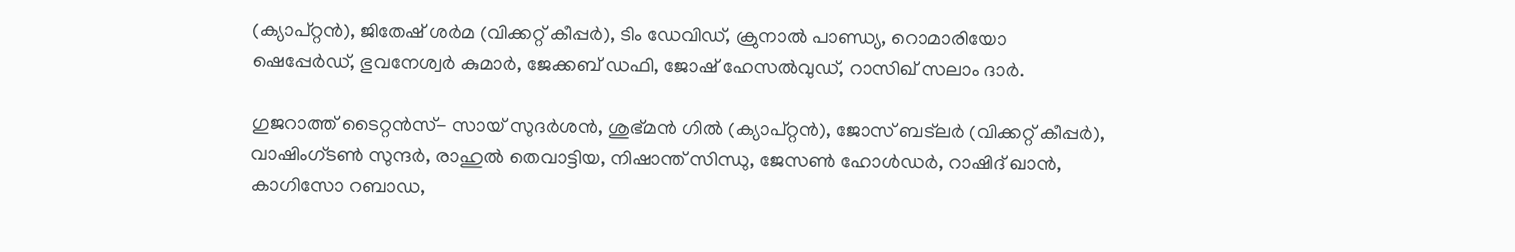(ക്യാപ്റ്റന്‍), ജിതേഷ് ശര്‍മ (വിക്കറ്റ് കീപ്പര്‍), ടിം ഡേവിഡ്, ക്രുനാല്‍ പാണ്ഡ്യ, റൊമാരിയോ ഷെപ്പേര്‍ഡ്, ഭുവനേശ്വര്‍ കുമാര്‍, ജേക്കബ് ഡഫി, ജോഷ് ഹേസല്‍വുഡ്, റാസിഖ് സലാം ദാര്‍.

ഗുജറാത്ത് ടൈറ്റന്‍സ്- സായ് സുദര്‍ശന്‍, ശുഭ്മന്‍ ഗില്‍ (ക്യാപ്റ്റന്‍), ജോസ് ബട്ലര്‍ (വിക്കറ്റ് കീപ്പര്‍), വാഷിംഗ്ടണ്‍ സുന്ദര്‍, രാഹുല്‍ തെവാട്ടിയ, നിഷാന്ത് സിന്ധു, ജേസണ്‍ ഹോള്‍ഡര്‍, റാഷിദ് ഖാന്‍, കാഗിസോ റബാഡ,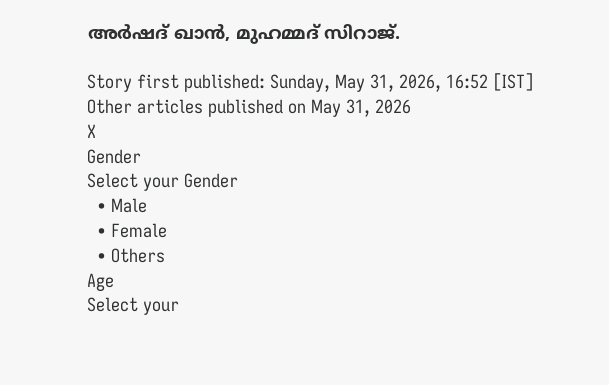അര്‍ഷദ് ഖാന്‍, മുഹമ്മദ് സിറാജ്.

Story first published: Sunday, May 31, 2026, 16:52 [IST]
Other articles published on May 31, 2026
X
Gender
Select your Gender
  • Male
  • Female
  • Others
Age
Select your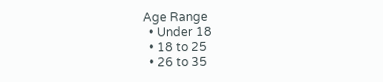Age Range
  • Under 18
  • 18 to 25
  • 26 to 35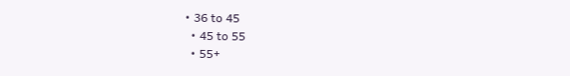• 36 to 45
  • 45 to 55
  • 55+